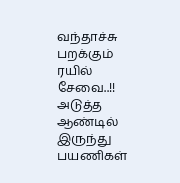வந்தாச்சு பறக்கும் ரயில் சேவை..!! அடுத்த ஆண்டில் இருந்து பயணிகள்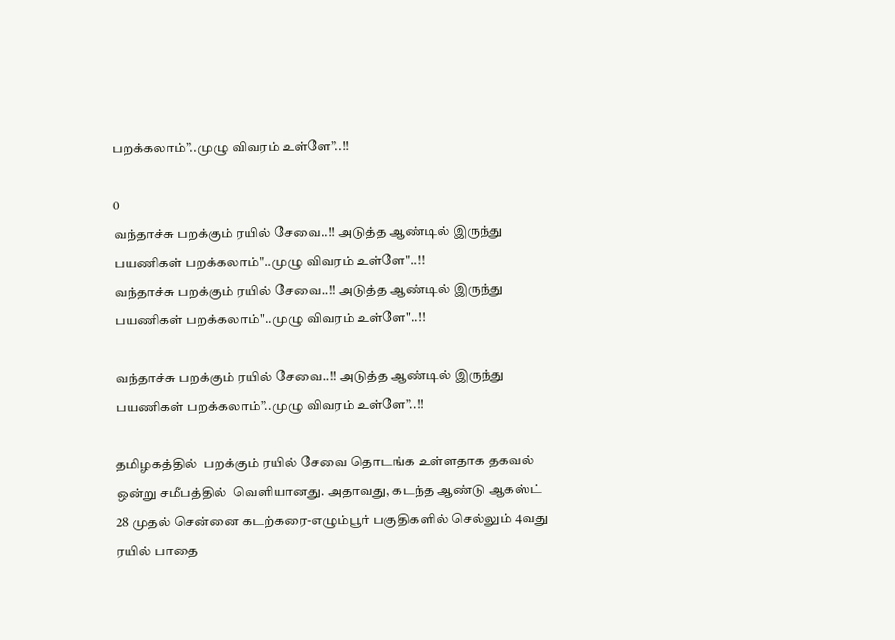பறக்கலாம்”..முழு விவரம் உள்ளே”..!!

0
வந்தாச்சு பறக்கும் ரயில் சேவை..!! அடுத்த ஆண்டில் இருந்து பயணிகள் பறக்கலாம்"..முழு விவரம் உள்ளே"..!!
வந்தாச்சு பறக்கும் ரயில் சேவை..!! அடுத்த ஆண்டில் இருந்து பயணிகள் பறக்கலாம்"..முழு விவரம் உள்ளே"..!!

வந்தாச்சு பறக்கும் ரயில் சேவை..!! அடுத்த ஆண்டில் இருந்து பயணிகள் பறக்கலாம்”..முழு விவரம் உள்ளே”..!!

தமிழகத்தில்  பறக்கும் ரயில் சேவை தொடங்க உள்ளதாக தகவல் ஒன்று சமீபத்தில்  வெளியானது. அதாவது, கடந்த ஆண்டு ஆகஸ்ட் 28 முதல் சென்னை கடற்கரை-எழும்பூர் பகுதிகளில் செல்லும் 4வது ரயில் பாதை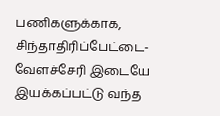பணிகளுக்காக,  சிந்தாதிரிப்பேட்டை-வேளச்சேரி இடையே இயக்கப்பட்டு வந்த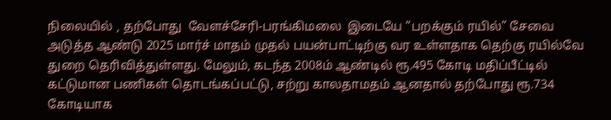நிலையில் , தற்போது  வேளச்சேரி-பரங்கிமலை  இடையே “பறக்கும் ரயில்” சேவை அடுத்த ஆண்டு 2025 மார்ச் மாதம் முதல் பயன்பாட்டிற்கு வர உள்ளதாக தெற்கு ரயில்வே துறை தெரிவித்துள்ளது. மேலும், கடந்த 2008ம் ஆண்டில் ரூ.495 கோடி மதிப்பீட்டில் கட்டுமான பணிகள் தொடங்கப்பட்டு, சற்று காலதாமதம் ஆனதால் தற்போது ரூ.734 கோடியாக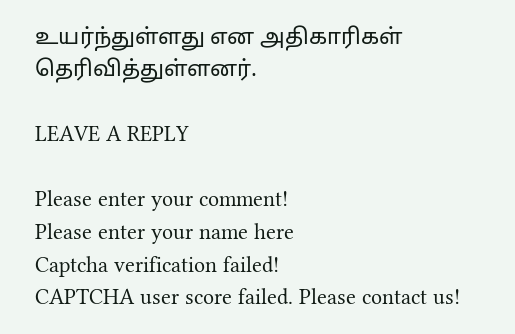உயர்ந்துள்ளது என அதிகாரிகள் தெரிவித்துள்ளனர்.

LEAVE A REPLY

Please enter your comment!
Please enter your name here
Captcha verification failed!
CAPTCHA user score failed. Please contact us!